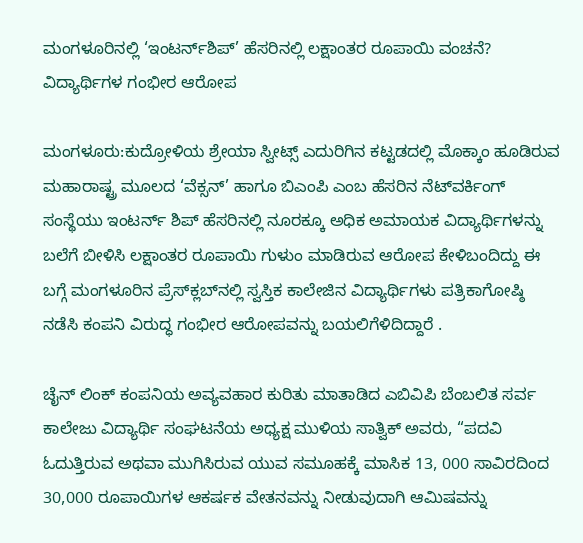ಮಂಗಳೂರಿನಲ್ಲಿ ‘ಇಂಟರ್ನ್‌ಶಿಪ್’ ಹೆಸರಿನಲ್ಲಿ ಲಕ್ಷಾಂತರ ರೂಪಾಯಿ ವಂಚನೆ? ವಿದ್ಯಾರ್ಥಿಗಳ ಗಂಭೀರ ಆರೋಪ

ಮಂಗಳೂರು:ಕುದ್ರೋಳಿಯ ಶ್ರೇಯಾ ಸ್ವೀಟ್ಸ್ ಎದುರಿಗಿನ ಕಟ್ಟಡದಲ್ಲಿ ಮೊಕ್ಕಾಂ ಹೂಡಿರುವ ಮಹಾರಾಷ್ಟ್ರ ಮೂಲದ ‘ವೆಕ್ಸನ್’ ಹಾಗೂ ಬಿಎಂಪಿ ಎಂಬ ಹೆಸರಿನ ನೆಟ್‌ವರ್ಕಿಂಗ್ ಸಂಸ್ಥೆಯು ಇಂಟರ್ನ್‌ ಶಿಪ್ ಹೆಸರಿನಲ್ಲಿ ನೂರಕ್ಕೂ ಅಧಿಕ ಅಮಾಯಕ ವಿದ್ಯಾರ್ಥಿಗಳನ್ನು ಬಲೆಗೆ ಬೀಳಿಸಿ ಲಕ್ಷಾಂತರ ರೂಪಾಯಿ ಗುಳುಂ ಮಾಡಿರುವ ಆರೋಪ ಕೇಳಿಬಂದಿದ್ದು ಈ ಬಗ್ಗೆ ಮಂಗಳೂರಿನ ಪ್ರೆಸ್‌ಕ್ಲಬ್‌ನಲ್ಲಿ ಸ್ವಸ್ತಿಕ ಕಾಲೇಜಿನ ವಿದ್ಯಾರ್ಥಿಗಳು ಪತ್ರಿಕಾಗೋಷ್ಠಿ ನಡೆಸಿ ಕಂಪನಿ ವಿರುದ್ಧ ಗಂಭೀರ ಆರೋಪವನ್ನು ಬಯಲಿಗೆಳಿದಿದ್ದಾರೆ .

ಚೈನ್ ಲಿಂಕ್ ಕಂಪನಿಯ ಅವ್ಯವಹಾರ ಕುರಿತು ಮಾತಾಡಿದ ಎಬಿವಿಪಿ ಬೆಂಬಲಿತ ಸರ್ವ ಕಾಲೇಜು ವಿದ್ಯಾರ್ಥಿ ಸಂಘಟನೆಯ ಅಧ್ಯಕ್ಷ ಮುಳಿಯ ಸಾತ್ವಿಕ್ ಅವರು, “ಪದವಿ ಓದುತ್ತಿರುವ ಅಥವಾ ಮುಗಿಸಿರುವ ಯುವ ಸಮೂಹಕ್ಕೆ ಮಾಸಿಕ 13, 000 ಸಾವಿರದಿಂದ 30,000 ರೂಪಾಯಿಗಳ ಆಕರ್ಷಕ ವೇತನವನ್ನು ನೀಡುವುದಾಗಿ ಆಮಿಷವನ್ನು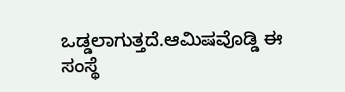ಒಡ್ಡಲಾಗುತ್ತದೆ.ಆಮಿಷವೊಡ್ಡಿ ಈ ಸಂಸ್ಥೆ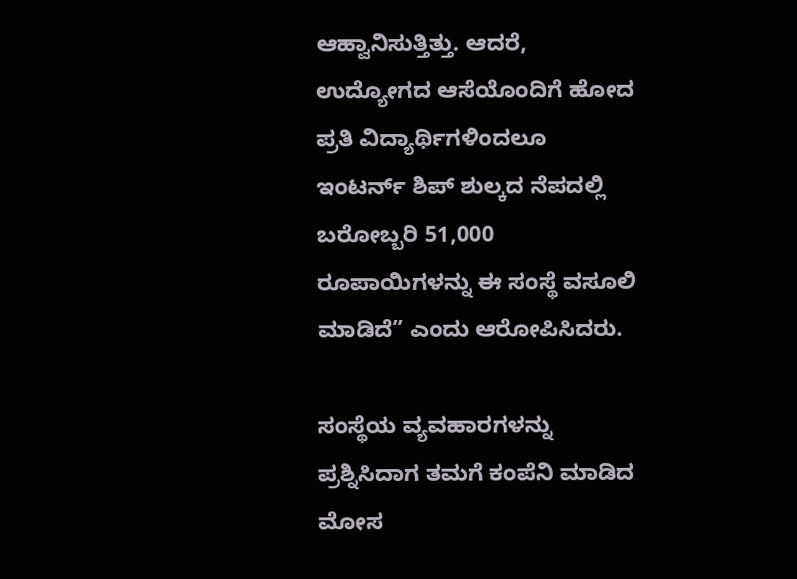ಆಹ್ವಾನಿಸುತ್ತಿತ್ತು. ಆದರೆ, ಉದ್ಯೋಗದ ಆಸೆಯೊಂದಿಗೆ ಹೋದ ಪ್ರತಿ ವಿದ್ಯಾರ್ಥಿಗಳಿಂದಲೂ ಇಂಟರ್ನ್‌ ಶಿಪ್ ಶುಲ್ಕದ ನೆಪದಲ್ಲಿ ಬರೋಬ್ಬರಿ 51,000 ರೂಪಾಯಿಗಳನ್ನು ಈ ಸಂಸ್ಥೆ ವಸೂಲಿ ಮಾಡಿದೆ” ಎಂದು ಆರೋಪಿಸಿದರು.

ಸಂಸ್ಥೆಯ ವ್ಯವಹಾರಗಳನ್ನು ಪ್ರಶ್ನಿಸಿದಾಗ ತಮಗೆ ಕಂಪೆನಿ ಮಾಡಿದ ಮೋಸ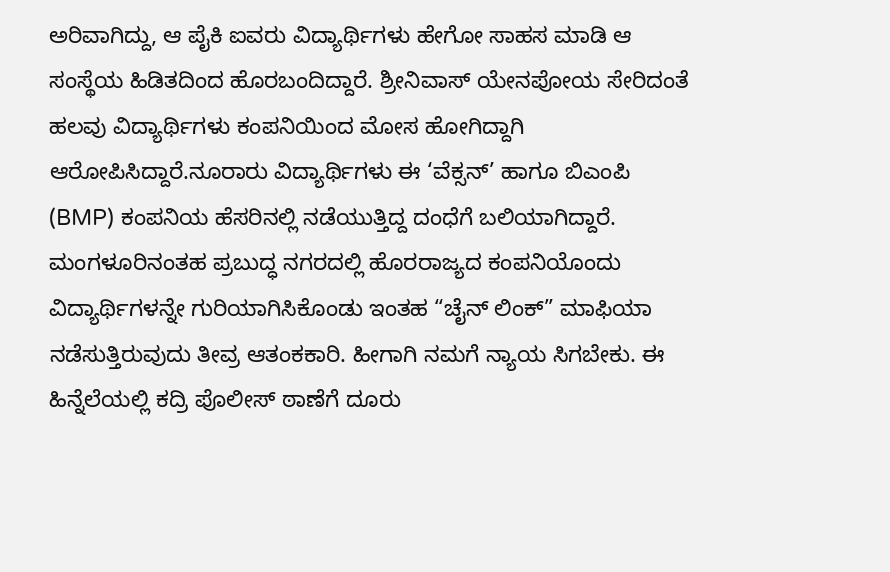ಅರಿವಾಗಿದ್ದು, ಆ ಪೈಕಿ ಐವರು ವಿದ್ಯಾರ್ಥಿಗಳು ಹೇಗೋ ಸಾಹಸ ಮಾಡಿ ಆ ಸಂಸ್ಥೆಯ ಹಿಡಿತದಿಂದ ಹೊರಬಂದಿದ್ದಾರೆ. ಶ್ರೀನಿವಾಸ್ ಯೇನಪೋಯ ಸೇರಿದಂತೆ ಹಲವು ವಿದ್ಯಾರ್ಥಿಗಳು ಕಂಪನಿಯಿಂದ ಮೋಸ ಹೋಗಿದ್ದಾಗಿ ಆರೋಪಿಸಿದ್ದಾರೆ.ನೂರಾರು ವಿದ್ಯಾರ್ಥಿಗಳು ಈ ‘ವೆಕ್ಸನ್’ ಹಾಗೂ ಬಿಎಂಪಿ (BMP) ಕಂಪನಿಯ ಹೆಸರಿನಲ್ಲಿ ನಡೆಯುತ್ತಿದ್ದ ದಂಧೆಗೆ ಬಲಿಯಾಗಿದ್ದಾರೆ. ಮಂಗಳೂರಿನಂತಹ ಪ್ರಬುದ್ಧ ನಗರದಲ್ಲಿ ಹೊರರಾಜ್ಯದ ಕಂಪನಿಯೊಂದು ವಿದ್ಯಾರ್ಥಿಗಳನ್ನೇ ಗುರಿಯಾಗಿಸಿಕೊಂಡು ಇಂತಹ “ಚೈನ್ ಲಿಂಕ್” ಮಾಫಿಯಾ ನಡೆಸುತ್ತಿರುವುದು ತೀವ್ರ ಆತಂಕಕಾರಿ. ಹೀಗಾಗಿ ನಮಗೆ ನ್ಯಾಯ ಸಿಗಬೇಕು. ಈ ಹಿನ್ನೆಲೆಯಲ್ಲಿ ಕದ್ರಿ ಪೊಲೀಸ್‌ ಠಾಣೆಗೆ ದೂರು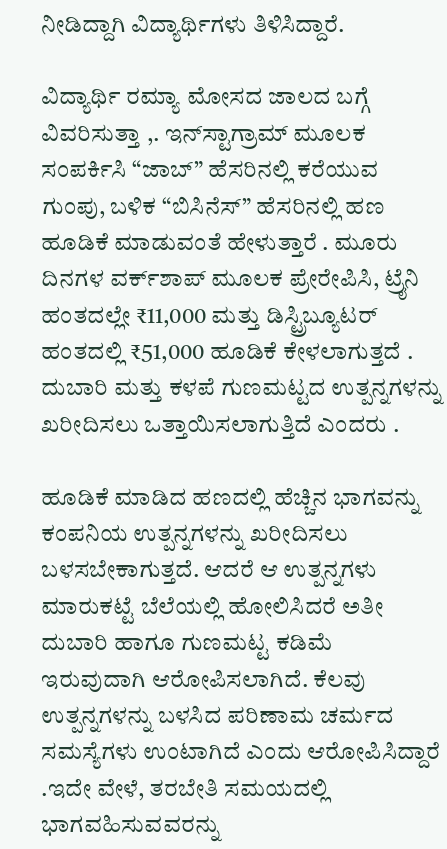ನೀಡಿದ್ದಾಗಿ ವಿದ್ಯಾರ್ಥಿಗಳು ತಿಳಿಸಿದ್ದಾರೆ.

ವಿದ್ಯಾರ್ಥಿ ರಮ್ಯಾ ಮೋಸದ ಜಾಲದ ಬಗ್ಗೆ ವಿವರಿಸುತ್ತಾ ,. ಇನ್‌ಸ್ಟಾಗ್ರಾಮ್ ಮೂಲಕ ಸಂಪರ್ಕಿಸಿ “ಜಾಬ್” ಹೆಸರಿನಲ್ಲಿ ಕರೆಯುವ ಗುಂಪು, ಬಳಿಕ “ಬಿಸಿನೆಸ್” ಹೆಸರಿನಲ್ಲಿ ಹಣ ಹೂಡಿಕೆ ಮಾಡುವಂತೆ ಹೇಳುತ್ತಾರೆ . ಮೂರು ದಿನಗಳ ವರ್ಕ್‌ಶಾಪ್ ಮೂಲಕ ಪ್ರೇರೇಪಿಸಿ, ಟ್ರೈನಿ ಹಂತದಲ್ಲೇ ₹11,000 ಮತ್ತು ಡಿಸ್ಟ್ರಿಬ್ಯೂಟರ್ ಹಂತದಲ್ಲಿ ₹51,000 ಹೂಡಿಕೆ ಕೇಳಲಾಗುತ್ತದೆ . ದುಬಾರಿ ಮತ್ತು ಕಳಪೆ ಗುಣಮಟ್ಟದ ಉತ್ಪನ್ನಗಳನ್ನು ಖರೀದಿಸಲು ಒತ್ತಾಯಿಸಲಾಗುತ್ತಿದೆ ಎಂದರು .

ಹೂಡಿಕೆ ಮಾಡಿದ ಹಣದಲ್ಲಿ ಹೆಚ್ಚಿನ ಭಾಗವನ್ನು ಕಂಪನಿಯ ಉತ್ಪನ್ನಗಳನ್ನು ಖರೀದಿಸಲು ಬಳಸಬೇಕಾಗುತ್ತದೆ. ಆದರೆ ಆ ಉತ್ಪನ್ನಗಳು ಮಾರುಕಟ್ಟೆ ಬೆಲೆಯಲ್ಲಿ ಹೋಲಿಸಿದರೆ ಅತೀ ದುಬಾರಿ ಹಾಗೂ ಗುಣಮಟ್ಟ ಕಡಿಮೆ ಇರುವುದಾಗಿ ಆರೋಪಿಸಲಾಗಿದೆ. ಕೆಲವು ಉತ್ಪನ್ನಗಳನ್ನು ಬಳಸಿದ ಪರಿಣಾಮ ಚರ್ಮದ ಸಮಸ್ಯೆಗಳು ಉಂಟಾಗಿದೆ ಎಂದು ಆರೋಪಿಸಿದ್ದಾರೆ .ಇದೇ ವೇಳೆ, ತರಬೇತಿ ಸಮಯದಲ್ಲಿ ಭಾಗವಹಿಸುವವರನ್ನು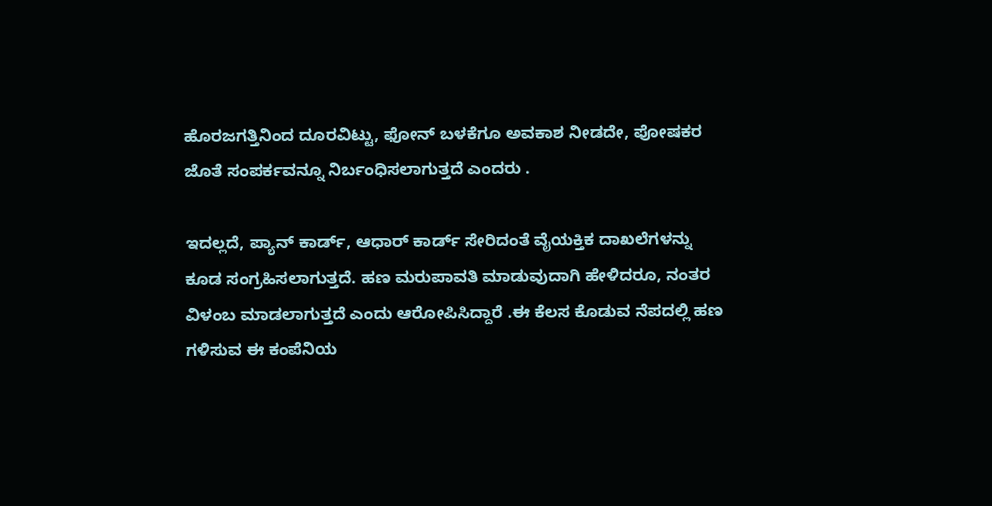ಹೊರಜಗತ್ತಿನಿಂದ ದೂರವಿಟ್ಟು, ಫೋನ್ ಬಳಕೆಗೂ ಅವಕಾಶ ನೀಡದೇ, ಪೋಷಕರ ಜೊತೆ ಸಂಪರ್ಕವನ್ನೂ ನಿರ್ಬಂಧಿಸಲಾಗುತ್ತದೆ ಎಂದರು .

ಇದಲ್ಲದೆ, ಪ್ಯಾನ್ ಕಾರ್ಡ್, ಆಧಾರ್ ಕಾರ್ಡ್ ಸೇರಿದಂತೆ ವೈಯಕ್ತಿಕ ದಾಖಲೆಗಳನ್ನು ಕೂಡ ಸಂಗ್ರಹಿಸಲಾಗುತ್ತದೆ. ಹಣ ಮರುಪಾವತಿ ಮಾಡುವುದಾಗಿ ಹೇಳಿದರೂ, ನಂತರ ವಿಳಂಬ ಮಾಡಲಾಗುತ್ತದೆ ಎಂದು ಆರೋಪಿಸಿದ್ದಾರೆ .ಈ ಕೆಲಸ ಕೊಡುವ ನೆಪದಲ್ಲಿ ಹಣ ಗಳಿಸುವ ಈ ಕಂಪೆನಿಯ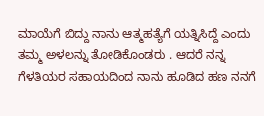ಮಾಯೆಗೆ ಬಿದ್ದು ನಾನು ಆತ್ಮಹತ್ಯೆಗೆ ಯತ್ನಿಸಿದ್ದೆ ಎಂದು ತಮ್ಮ ಅಳಲನ್ನು ತೋಡಿಕೊಂಡರು . ಆದರೆ ನನ್ನ ಗೆಳತಿಯರ ಸಹಾಯದಿಂದ ನಾನು ಹೂಡಿದ ಹಣ ನನಗೆ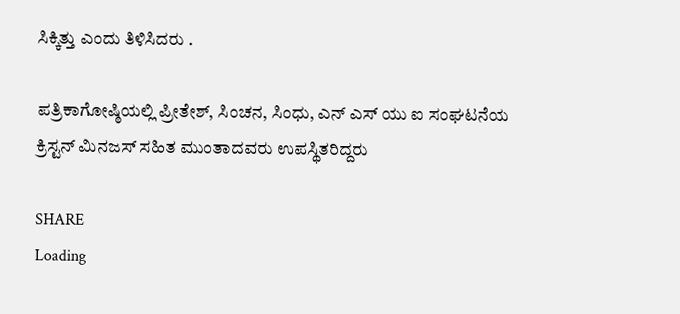ಸಿಕ್ಕಿತ್ತು ಎಂದು ತಿಳಿಸಿದರು .

ಪತ್ರಿಕಾಗೋಷ್ಠಿಯಲ್ಲಿ ಪ್ರೀತೇಶ್, ಸಿಂಚನ, ಸಿಂಧು, ಎನ್ ಎಸ್ ಯು ಐ ಸಂಘಟನೆಯ ಕ್ರಿಸ್ಟನ್ ಮಿನಜಸ್ ಸಹಿತ ಮುಂತಾದವರು ಉಪಸ್ಥಿತರಿದ್ದರು

SHARE
Loading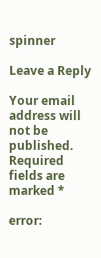spinner

Leave a Reply

Your email address will not be published. Required fields are marked *

error: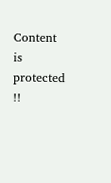Content is protected !!